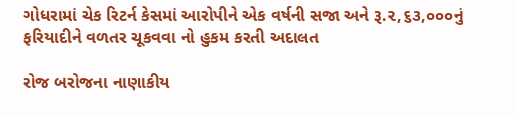ગોધરામાં ચેક રિટર્ન કેસમાં આરોપીને એક વર્ષની સજા અને રૂ.૨,૬૩,૦૦૦નું ફરિયાદીને વળતર ચૂકવવા નો હુકમ કરતી અદાલત

રોજ બરોજના નાણાકીય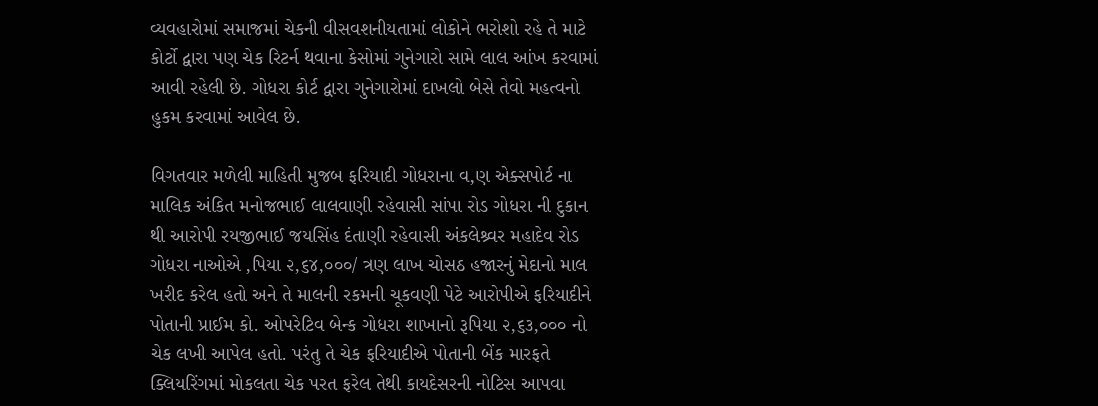વ્યવહારોમાં સમાજમાં ચેકની વીસવશનીયતામાં લોકોને ભરોશો રહે તે માટે કોર્ટો દ્વારા પણ ચેક રિટર્ન થવાના કેસોમાં ગુનેગારો સામે લાલ આંખ કરવામાં આવી રહેલી છે. ગોધરા કોર્ટ દ્વારા ગુનેગારોમાં દાખલો બેસે તેવો મહત્વનો હુકમ કરવામાં આવેલ છે.

વિગતવાર મળેલી માહિતી મુજબ ફરિયાદી ગોધરાના વ‚ણ એક્સપોર્ટ ના માલિક અંકિત મનોજભાઈ લાલવાણી રહેવાસી સાંપા રોડ ગોધરા ની દુકાન થી આરોપી રયજીભાઈ જયસિંહ દંતાણી રહેવાસી અંકલેશ્ર્વર મહાદેવ રોડ ગોધરા નાઓએ ‚પિયા ૨,૬૪,૦૦૦/ ત્રણ લાખ ચોસઠ હજારનું મેદાનો માલ ખરીદ કરેલ હતો અને તે માલની રકમની ચૂકવણી પેટે આરોપીએ ફરિયાદીને પોતાની પ્રાઈમ કો. ઓપરેટિવ બેન્ક ગોધરા શાખાનો રૂપિયા ૨,૬૩,૦૦૦ નો ચેક લખી આપેલ હતો. પરંતુ તે ચેક ફરિયાદીએ પોતાની બેંક મારફતે ક્લિયરિંગમાં મોકલતા ચેક પરત ફરેલ તેથી કાયદેસરની નોટિસ આપવા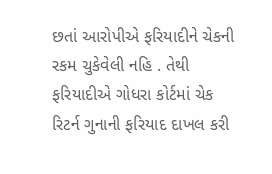છતાં આરોપીએ ફરિયાદીને ચેકની રકમ ચુકેવેલી નહિ . તેથી ફરિયાદીએ ગોધરા કોર્ટમાં ચેક રિટર્ન ગુનાની ફરિયાદ દાખલ કરી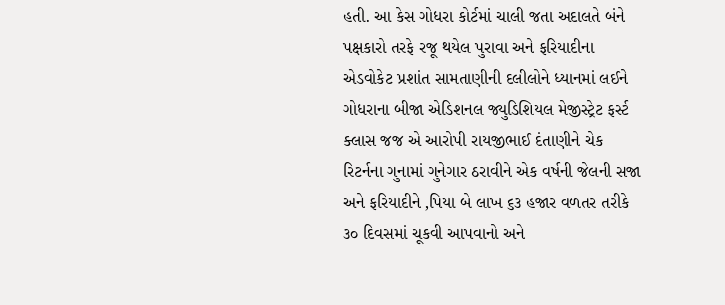હતી. આ કેસ ગોધરા કોર્ટમાં ચાલી જતા અદાલતે બંને પક્ષકારો તરફે રજૂ થયેલ પુરાવા અને ફરિયાદીના એડવોકેટ પ્રશાંત સામતાણીની દલીલોને ધ્યાનમાં લઈને ગોધરાના બીજા એડિશનલ જ્યુડિશિયલ મેજીસ્ટ્રેટ ફર્સ્ટ ક્લાસ જજ એ આરોપી રાયજીભાઈ દંતાણીને ચેક રિટર્નના ગુનામાં ગુનેગાર ઠરાવીને એક વર્ષની જેલની સજા અને ફરિયાદીને ‚પિયા બે લાખ ૬૩ હજાર વળતર તરીકે ૩૦ દિવસમાં ચૂકવી આપવાનો અને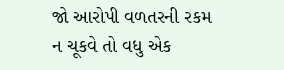જો આરોપી વળતરની રકમ ન ચૂકવે તો વધુ એક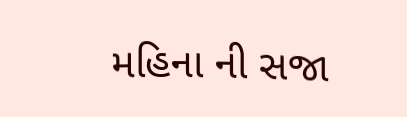મહિના ની સજા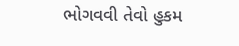ભોગવવી તેવો હુકમ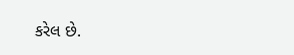કરેલ છે.